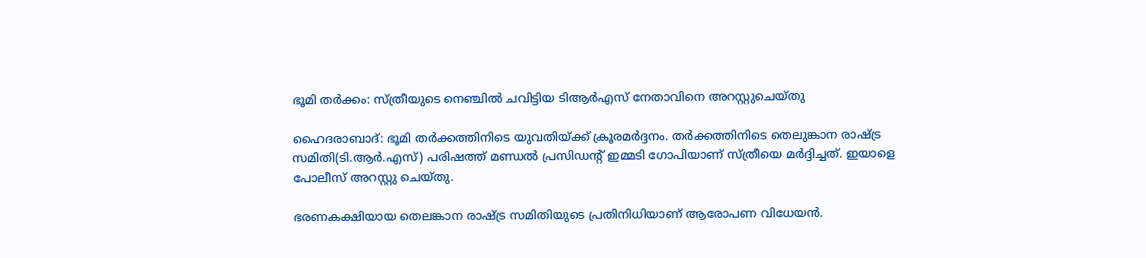ഭൂമി തര്‍ക്കം: സ്ത്രീയുടെ നെഞ്ചില്‍ ചവിട്ടിയ ടിആര്‍എസ് നേതാവിനെ അറസ്റ്റുചെയ്തു

ഹൈദരാബാദ്: ഭൂമി തര്‍ക്കത്തിനിടെ യുവതിയ്ക്ക് ക്രൂരമര്‍ദ്ദനം. തര്‍ക്കത്തിനിടെ തെലുങ്കാന രാഷ്ട്ര സമിതി(ടി.ആർ.എസ്) പരിഷത്ത് മണ്ഡൽ പ്രസിഡന്റ് ഇമ്മടി ഗോപിയാണ് സ്ത്രീയെ മർദ്ദിച്ചത്. ഇയാളെ പോലീസ് അറസ്റ്റു ചെയ്തു.

ഭരണകക്ഷിയായ തെലങ്കാന രാഷ്ട്ര സമിതിയുടെ പ്രതിനിധിയാണ് ആരോപണ വിധേയന്‍.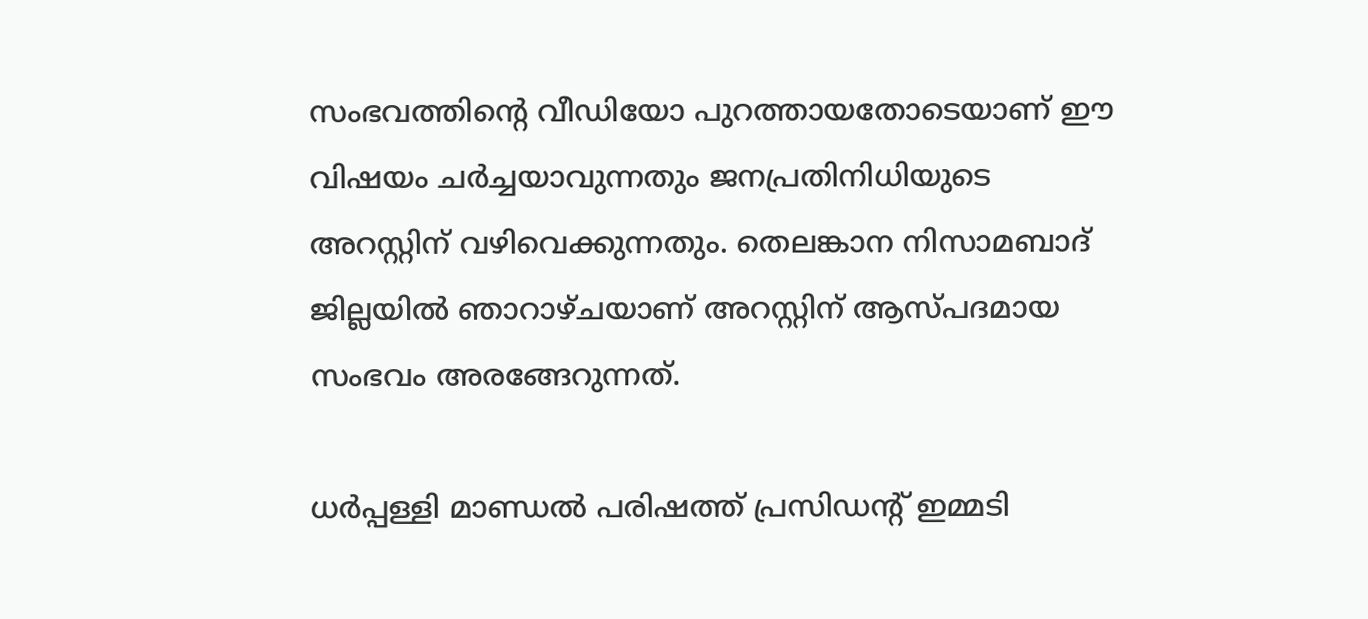സംഭവത്തിന്‍റെ വീഡിയോ പുറത്തായതോടെയാണ് ഈ വിഷയം ചര്‍ച്ചയാവുന്നതും ജനപ്രതിനിധിയുടെ അറസ്റ്റിന് വഴിവെക്കുന്നതും. തെലങ്കാന നിസാമബാദ് ജില്ലയില്‍ ഞാറാഴ്ചയാണ് അറസ്റ്റിന് ആസ്പദമായ സംഭവം അരങ്ങേറുന്നത്.

ധര്‍പ്പള്ളി മാണ്ഡല്‍ പരിഷത്ത് പ്രസിഡന്റ് ഇമ്മടി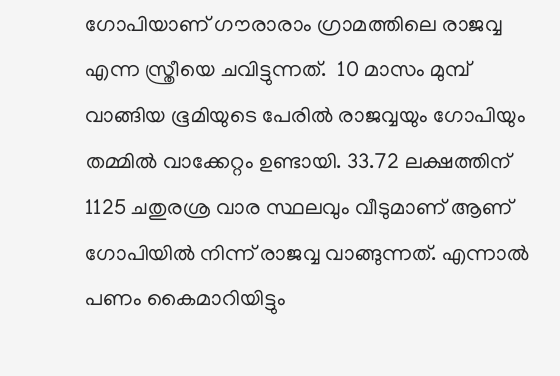ഗോപിയാണ് ഗൗരാരാം ഗ്രാമത്തിലെ രാജവ്വ എന്ന സ്ത്രീയെ ചവിട്ടുന്നത്.  10 മാസം മുമ്പ് വാങ്ങിയ ഭൂമിയുടെ പേരില്‍ രാജവ്വയും ഗോപിയും തമ്മില്‍ വാക്കേറ്റം ഉണ്ടായി. 33.72 ലക്ഷത്തിന് 1125 ചതുരശ്ര വാര സ്ഥലവും വീടുമാണ് ആണ് ഗോപിയില്‍ നിന്ന് രാജവ്വ വാങ്ങുന്നത്. എന്നാല്‍ പണം കൈമാറിയിട്ടും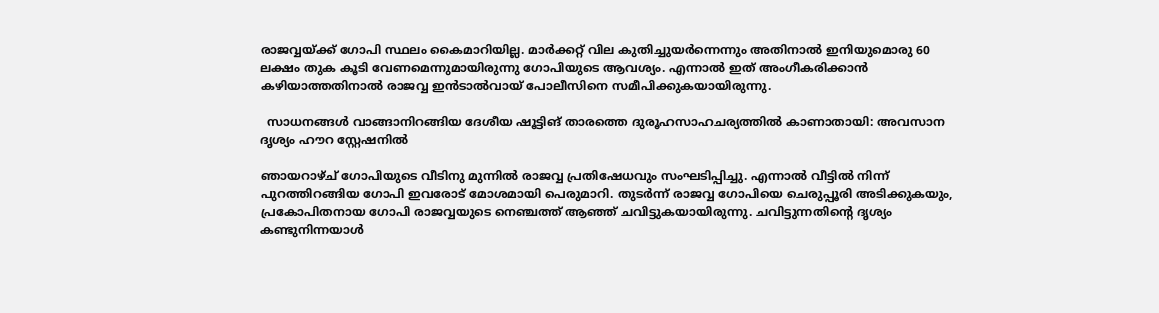രാജവ്വയ്ക്ക് ഗോപി സ്ഥലം കൈമാറിയില്ല. മാര്‍ക്കറ്റ് വില കുതിച്ചുയര്‍ന്നെന്നും അതിനാല്‍ ഇനിയുമൊരു 60 ലക്ഷം തുക കൂടി വേണമെന്നുമായിരുന്നു ഗോപിയുടെ ആവശ്യം. എന്നാല്‍ ഇത് അംഗീകരിക്കാന്‍ കഴിയാത്തതിനാല്‍ രാജവ്വ ഇന്‍ടാല്‍വായ് പോലീസിനെ സമീപിക്കുകയായിരുന്നു.

  സാധനങ്ങൾ വാങ്ങാനിറങ്ങിയ ദേശീയ ഷൂട്ടിങ് താരത്തെ ദുരൂഹസാഹചര്യത്തിൽ കാണാതായി: അവസാന ദൃശ്യം ഹൗറ സ്റ്റേഷനിൽ

ഞായറാഴ്ച് ഗോപിയുടെ വീടിനു മുന്നില്‍ രാജവ്വ പ്രതിഷേധവും സംഘടിപ്പിച്ചു. എന്നാല്‍ വീട്ടില്‍ നിന്ന് പുറത്തിറങ്ങിയ ഗോപി ഇവരോട് മോശമായി പെരുമാറി. തുടര്‍ന്ന് രാജവ്വ ഗോപിയെ ചെരുപ്പൂരി അടിക്കുകയും, പ്രകോപിതനായ ഗോപി രാജവ്വയുടെ നെഞ്ചത്ത് ആ‍ഞ്ഞ് ചവിട്ടുകയായിരുന്നു. ചവിട്ടുന്നതിന്‍റെ ദൃശ്യം കണ്ടുനിന്നയാള്‍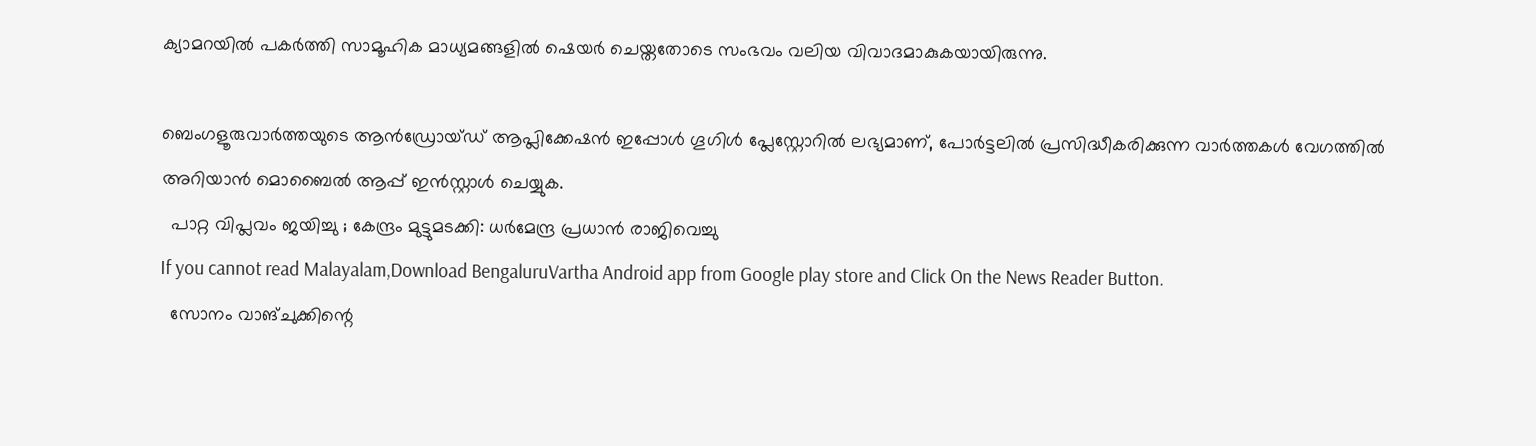ക്യാമറയില്‍ പകര്‍ത്തി സാമൂഹിക മാധ്യമങ്ങളില്‍ ഷെയര്‍ ചെയ്തതോടെ സംഭവം വലിയ വിവാദമാകുകയായിരുന്നു.

ബെംഗളൂരുവാർത്തയുടെ ആൻഡ്രോയ്ഡ് ആപ്ലിക്കേഷൻ ഇപ്പോൾ ഗൂഗിൾ പ്ലേസ്റ്റോറിൽ ലഭ്യമാണ്, പോർട്ടലിൽ പ്രസിദ്ധീകരിക്കുന്ന വാർത്തകൾ വേഗത്തിൽ അറിയാൻ മൊബൈൽ ആപ്പ് ഇൻസ്റ്റാൾ ചെയ്യുക.
  പാറ്റ വിപ്ലവം ജയിച്ചു ; കേന്ദ്രം മുട്ടുമടക്കി: ധർമേന്ദ്ര പ്രധാൻ രാജിവെച്ചു
If you cannot read Malayalam,Download BengaluruVartha Android app from Google play store and Click On the News Reader Button.
  സോനം വാങ്ചുക്കിന്റെ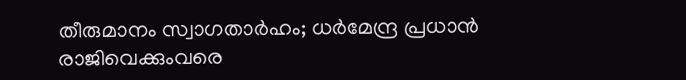തീരുമാനം സ്വാഗതാർഹം; ധർമേന്ദ്ര പ്രധാൻ രാജിവെക്കുംവരെ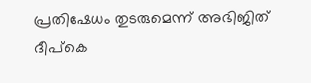പ്രതിഷേധം തുടരുമെന്ന് അഭിജിത് ദീപ്കെ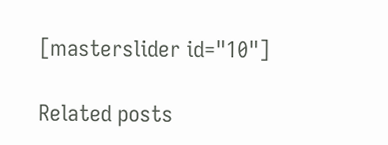[masterslider id="10"]

Related posts